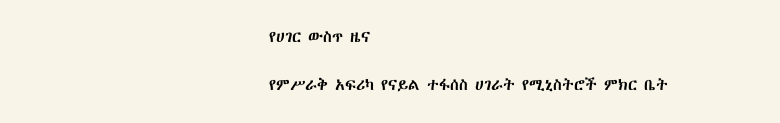የሀገር ውስጥ ዜና

የምሥራቅ አፍሪካ የናይል ተፋሰስ ሀገራት የሚኒስትሮች ምክር ቤት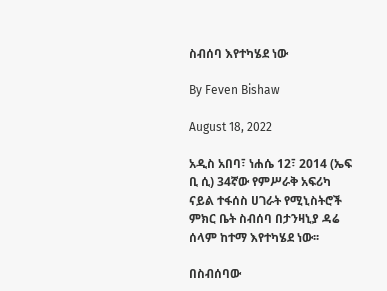ስብሰባ እየተካሄደ ነው

By Feven Bishaw

August 18, 2022

አዲስ አበባ፣ ነሐሴ 12፣ 2014 (ኤፍ ቢ ሲ) 34ኛው የምሥራቅ አፍሪካ ናይል ተፋሰስ ሀገራት የሚኒስትሮች ምክር ቤት ስብሰባ በታንዛኒያ ዳሬ ሰላም ከተማ እየተካሄደ ነው፡፡

በስብሰባው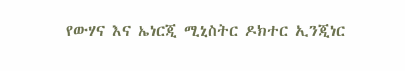የውሃና እና ኤነርጂ ሚኒስትር ዶክተር ኢንጂነር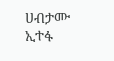ሀብታሙ ኢተፋ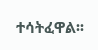ተሳትፈዋል፡፡